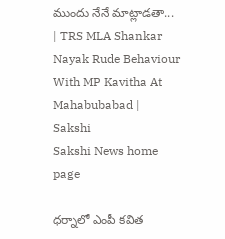ముందు నేనే మాట్లాడతా... | TRS MLA Shankar Nayak Rude Behaviour With MP Kavitha At Mahabubabad | Sakshi
Sakshi News home page

ధర్నాలో ఎంపీ కవిత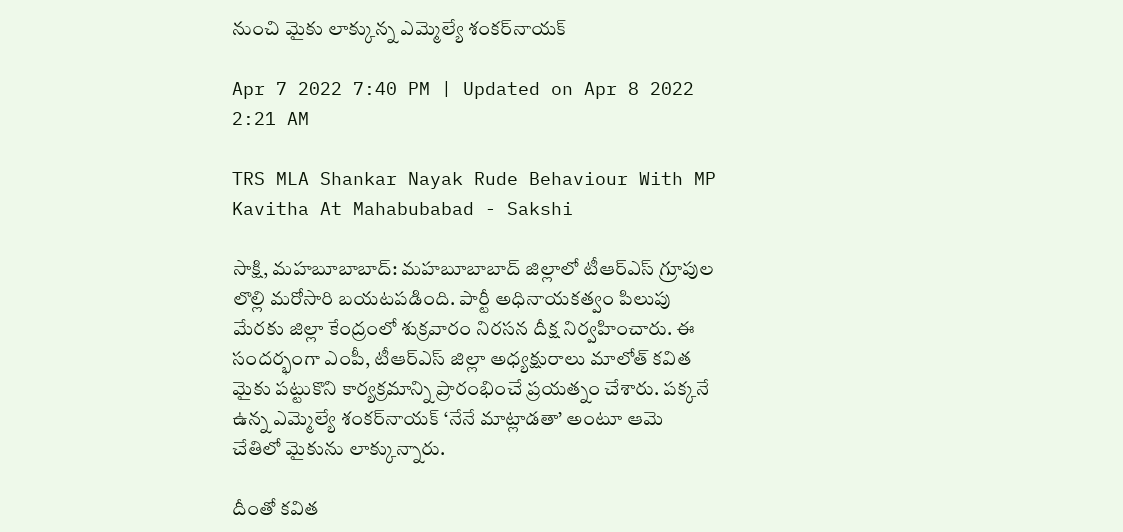నుంచి మైకు లాక్కున్న ఎమ్మెల్యే శంకర్‌నాయక్‌

Apr 7 2022 7:40 PM | Updated on Apr 8 2022 2:21 AM

TRS MLA Shankar Nayak Rude Behaviour With MP Kavitha At Mahabubabad - Sakshi

సాక్షి, మహబూబాబాద్‌: మహబూబాబాద్‌ జిల్లాలో టీఆర్‌ఎస్‌ గ్రూపుల లొల్లి మరోసారి బయటపడింది. పార్టీ అధినాయకత్వం పిలుపు మేరకు జిల్లా కేంద్రంలో శుక్రవారం నిరసన దీక్ష నిర్వహించారు. ఈ సందర్భంగా ఎంపీ, టీఆర్‌ఎస్‌ జిల్లా అధ్యక్షురాలు మాలోత్‌ కవిత మైకు పట్టుకొని కార్యక్రమాన్ని ప్రారంభించే ప్రయత్నం చేశారు. పక్కనే ఉన్న ఎమ్మెల్యే శంకర్‌నాయక్‌ ‘నేనే మాట్లాడతా’ అంటూ ఆమె చేతిలో మైకును లాక్కున్నారు.

దీంతో కవిత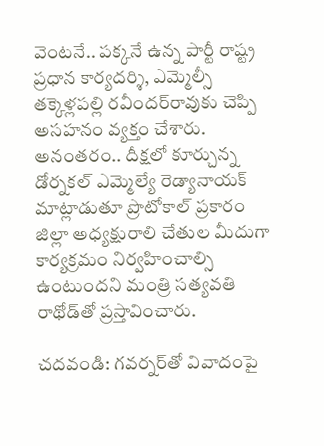వెంటనే.. పక్కనే ఉన్న పార్టీ రాష్ట్ర ప్రధాన కార్యదర్శి, ఎమ్మెల్సీ తక్కెళ్లపల్లి రవీందర్‌రావుకు చెప్పి అసహనం వ్యక్తం చేశారు. అనంతరం.. దీక్షలో కూర్చున్న డోర్నకల్‌ ఎమ్మెల్యే రెడ్యానాయక్‌ మాట్లాడుతూ ప్రొటోకాల్‌ ప్రకారం జిల్లా అధ్యక్షురాలి చేతుల మీదుగా కార్యక్రమం నిర్వహించాల్సి ఉంటుందని మంత్రి సత్యవతి రాథోడ్‌తో ప్రస్తావించారు.

చదవండి: గవర్నర్‌తో వివాదంపై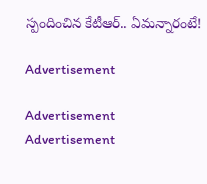స్పందించిన కేటీఆర్‌.. ఏమన్నారంటే!

Advertisement

Advertisement
Advertisement